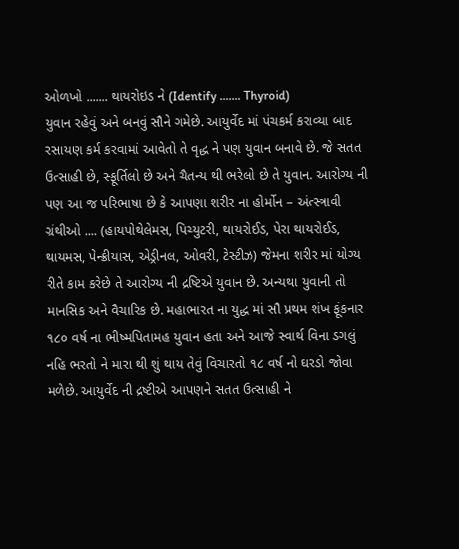ઓળખો ....... થાયરોઇડ ને (Identify ....... Thyroid)
યુવાન રહેવું અને બનવું સૌને ગમેછે. આયુર્વેદ માં પંચકર્મ કરાવ્યા બાદ રસાયણ કર્મ કરવામાં આવેતો તે વૃદ્ધ ને પણ યુવાન બનાવે છે. જે સતત ઉત્સાહી છે, સ્ફૂર્તિલો છે અને ચૈતન્ય થી ભરેલો છે તે યુવાન. આરોગ્ય ની પણ આ જ પરિભાષા છે કે આપણા શરીર ના હોર્મોન – અંત્સ્ત્રાવી ગ્રંથીઓ .... (હાયપોથેલેમસ, પિચ્યુટરી, થાયરોઈડ, પેરા થાયરોઈડ, થાયમસ, પેન્ક્રીયાસ, એડ્રીનલ, ઓવરી, ટેસ્ટીઝ) જેમના શરીર માં યોગ્ય રીતે કામ કરેછે તે આરોગ્ય ની દ્રષ્ટિએ યુવાન છે. અન્યથા યુવાની તો માનસિક અને વૈચારિક છે. મહાભારત ના યુદ્ધ માં સૌ પ્રથમ શંખ ફૂંકનાર ૧૮૦ વર્ષ ના ભીષ્મપિતામહ યુવાન હતા અને આજે સ્વાર્થ વિના ડગલું નહિ ભરતો ને મારા થી શું થાય તેવું વિચારતો ૧૮ વર્ષ નો ઘરડો જોવા મળેછે. આયુર્વેદ ની દ્રષ્ટીએ આપણને સતત ઉત્સાહી ને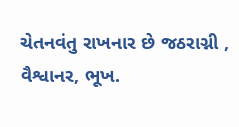ચેતનવંતુ રાખનાર છે જઠરાગ્ની , વૈશ્વાનર, ભૂખ.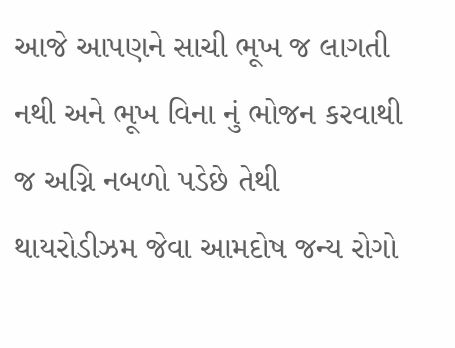આજે આપણને સાચી ભૂખ જ લાગતી નથી અને ભૂખ વિના નું ભોજન કરવાથી જ અગ્નિ નબળો પડેછે તેથી થાયરોડીઝમ જેવા આમદોષ જન્ય રોગો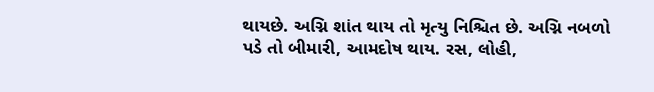થાયછે. અગ્નિ શાંત થાય તો મૃત્યુ નિશ્ચિત છે. અગ્નિ નબળો પડે તો બીમારી, આમદોષ થાય. રસ, લોહી,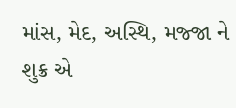માંસ, મેદ, અસ્થિ, મજ્જા ને શુક્ર એ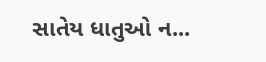સાતેય ધાતુઓ ન...